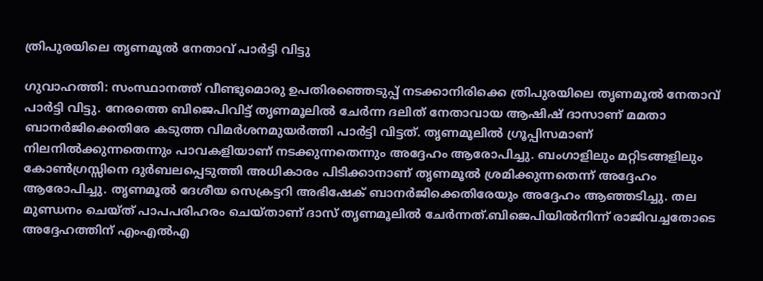ത്രിപുരയിലെ തൃണമൂല്‍ നേതാവ് പാര്‍ട്ടി വിട്ടു

ഗുവാഹത്തി: സംസ്ഥാനത്ത് വീണ്ടുമൊരു ഉപതിരഞ്ഞെടുപ്പ് നടക്കാനിരിക്കെ ത്രിപുരയിലെ തൃണമൂല്‍ നേതാവ് പാര്‍ട്ടി വിട്ടു. നേരത്തെ ബിജെപിവിട്ട് തൃണമൂലില്‍ ചേര്‍ന്ന ദലിത് നേതാവായ ആഷിഷ് ദാസാണ് മമതാ ബാനര്‍ജിക്കെതിരേ കടുത്ത വിമര്‍ശനമുയര്‍ത്തി പാര്‍ട്ടി വിട്ടത്. തൃണമൂലില്‍ ഗ്രൂപ്പിസമാണ് നിലനില്‍ക്കുന്നതെന്നും പാവകളിയാണ് നടക്കുന്നതെന്നും അദ്ദേഹം ആരോപിച്ചു. ബംഗാളിലും മറ്റിടങ്ങളിലും കോണ്‍ഗ്രസ്സിനെ ദുര്‍ബലപ്പെടുത്തി അധികാരം പിടിക്കാനാണ് തൃണമൂല്‍ ശ്രമിക്കുന്നതെന്ന് അദ്ദേഹം ആരോപിച്ചു. തൃണമൂല്‍ ദേശീയ സെക്രട്ടറി അഭിഷേക് ബാനര്‍ജിക്കെതിരേയും അദ്ദേഹം ആഞ്ഞടിച്ചു. തല മുണ്ഡനം ചെയ്ത് പാപപരിഹരം ചെയ്താണ് ദാസ് തൃണമൂലില്‍ ചേര്‍ന്നത്.ബിജെപിയില്‍നിന്ന് രാജിവച്ചതോടെ അദ്ദേഹത്തിന് എംഎല്‍എ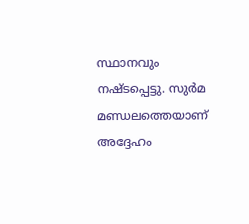സ്ഥാനവും നഷ്ടപ്പെട്ടു. സുര്‍മ മണ്ഡലത്തെയാണ് അദ്ദേഹം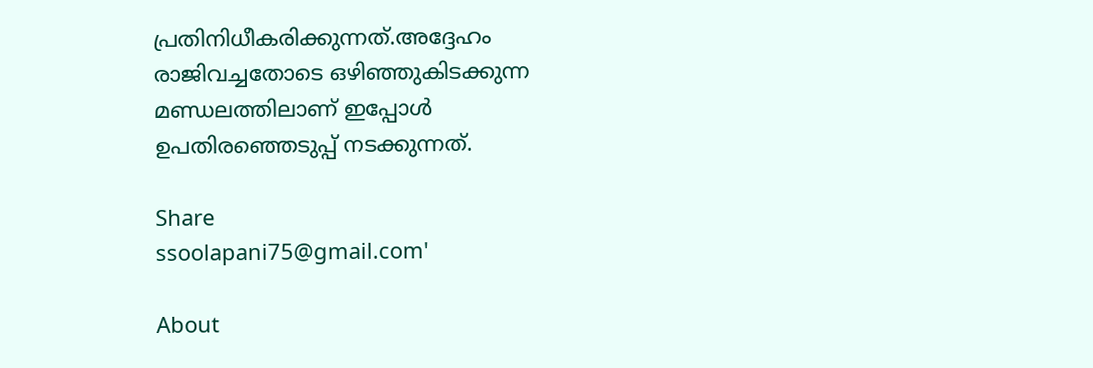പ്രതിനിധീകരിക്കുന്നത്.അദ്ദേഹം രാജിവച്ചതോടെ ഒഴിഞ്ഞുകിടക്കുന്ന മണ്ഡലത്തിലാണ് ഇപ്പോള്‍ ഉപതിരഞ്ഞെടുപ്പ് നടക്കുന്നത്.

Share
ssoolapani75@gmail.com'

About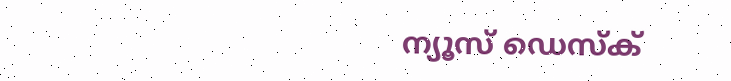ന്യൂസ് ഡെസ്ക്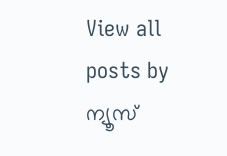View all posts by ന്യൂസ്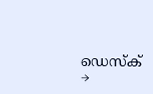ഡെസ്ക് →